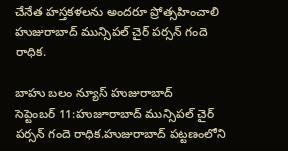చేనేత హస్తకళలను అందరూ ప్రోత్సహించాలి హుజురాబాద్ మున్సిపల్ చైర్ పర్సన్ గందె రాధిక.

బాహు బలం న్యూస్ హుజురాబాద్
సెప్టెంబర్ 11:హుజూరాబాద్ మున్సిపల్ చైర్ పర్సన్ గందె రాధిక.హుజురాబాద్ పట్టణంలోని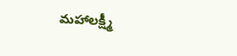మహాలక్ష్మీ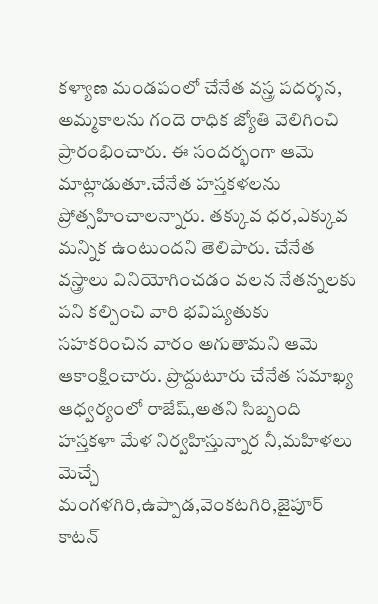కళ్యాణ మండపంలో చేనేత వస్త్ర పదర్శన, అమ్మకాలను గందె రాధిక జ్యోతి వెలిగించి ప్రారంభించారు. ఈ సందర్భంగా ఆమె మాట్లాడుతూ.చేనేత హస్తకళలను ప్రోత్సహించాలన్నారు. తక్కువ ధర,ఎక్కువ మన్నిక ఉంటుందని తెలిపారు. చేనేత వస్త్రాలు వినియోగించడం వలన నేతన్నలకు పని కల్పించి వారి భవిష్యతుకు సహకరించిన వారం అగుతామని ఆమె ఆకాంక్షించారు. ప్రొద్దుటూరు చేనేత సమాఖ్య ఆధ్వర్యంలో రాజేష్,అతని సిబ్బంది హస్తకళా మేళ నిర్వహిస్తున్నార నీ,మహిళలు మెచ్చే మంగళగిరి,ఉప్పాడ,వెంకటగిరి,జైపూర్ కాటన్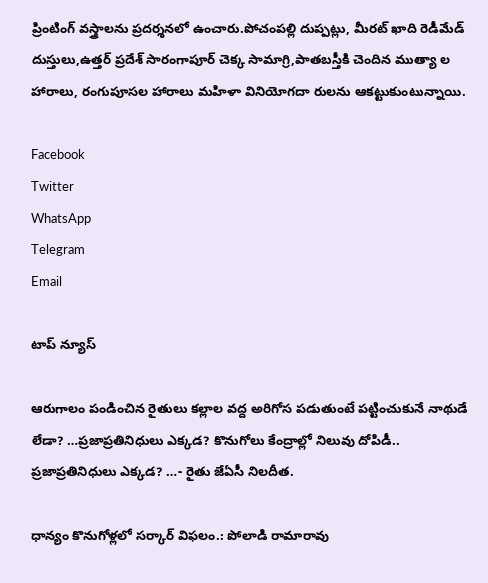ప్రింటింగ్ వస్త్రాలను ప్రదర్శనలో ఉంచారు.పోచంపల్లి దుప్పట్లు, మీరట్ ఖాది రెడీమేడ్ దుస్తులు,ఉత్తర్ ప్రదేశ్ సారంగాపూర్ చెక్క సామాగ్రి,పాతబస్తీకి చెందిన ముత్యా ల హారాలు, రంగుపూసల హారాలు మహిళా వినియోగదా రులను ఆకట్టుకుంటున్నాయి.

Facebook
Twitter
WhatsApp
Telegram
Email

టాప్ న్యూస్

ఆరుగాలం పండించిన రైతులు కల్లాల వద్ద అరిగోస పడుతుంటే పట్టించుకునే నాథుడే లేడా? …ప్రజాప్రతినిధులు ఎక్కడ? కొనుగోలు కేంద్రాల్లో నిలువు దోపిడీ.. ప్రజాప్రతినిధులు ఎక్కడ? …- రైతు జేఏసీ నిలదీత.

ధాన్యం కొనుగోళ్లలో సర్కార్ విఫలం.: పోలాడి రామారావు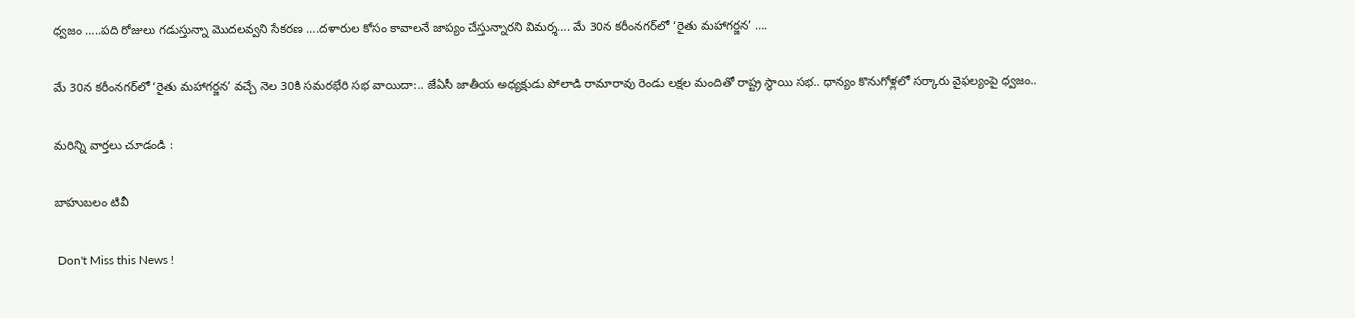ధ్వజం …..పది రోజులు గడుస్తున్నా మొదలవ్వని సేకరణ ….దళారుల కోసం కావాలనే జాప్యం చేస్తున్నారని విమర్శ…. మే 30న కరీంనగర్‌లో ‘రైతు మహాగర్జన’ ….

మే 30న కరీంనగర్‌లో ‘రైతు మహాగర్జన’ వచ్చే నెల 30కి సమరభేరి సభ వాయిదా:.. జేఏసీ జాతీయ అధ్యక్షుడు పోలాడి రామారావు రెండు లక్షల మందితో రాష్ట్ర స్థాయి సభ.. ధాన్యం కొనుగోళ్లలో సర్కారు వైఫల్యంపై ధ్వజం..

మరిన్ని వార్తలు చూడండి :

బాహుబలం టివీ

 Don't Miss this News !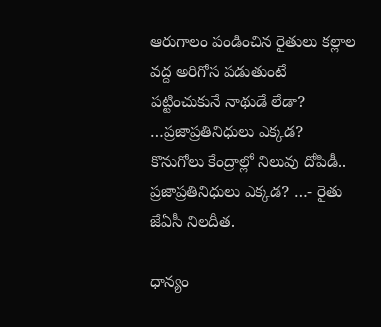ఆరుగాలం పండించిన రైతులు కల్లాల వద్ద అరిగోస పడుతుంటే పట్టించుకునే నాథుడే లేడా? …ప్రజాప్రతినిధులు ఎక్కడ? కొనుగోలు కేంద్రాల్లో నిలువు దోపిడీ.. ప్రజాప్రతినిధులు ఎక్కడ? …- రైతు జేఏసీ నిలదీత.

ధాన్యం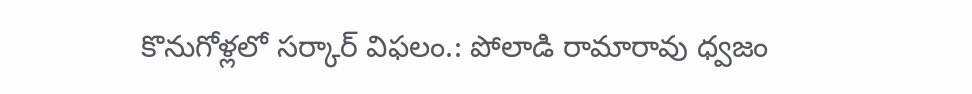కొనుగోళ్లలో సర్కార్ విఫలం.: పోలాడి రామారావు ధ్వజం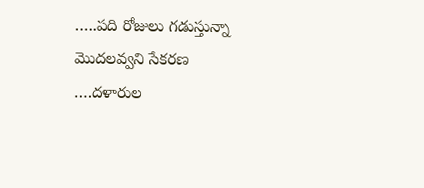…..పది రోజులు గడుస్తున్నా మొదలవ్వని సేకరణ ….దళారుల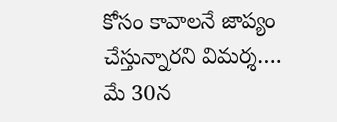కోసం కావాలనే జాప్యం చేస్తున్నారని విమర్శ…. మే 30న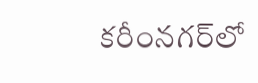కరీంనగర్‌లో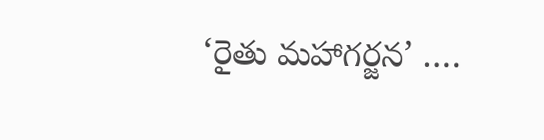‘రైతు మహాగర్జన’ ….